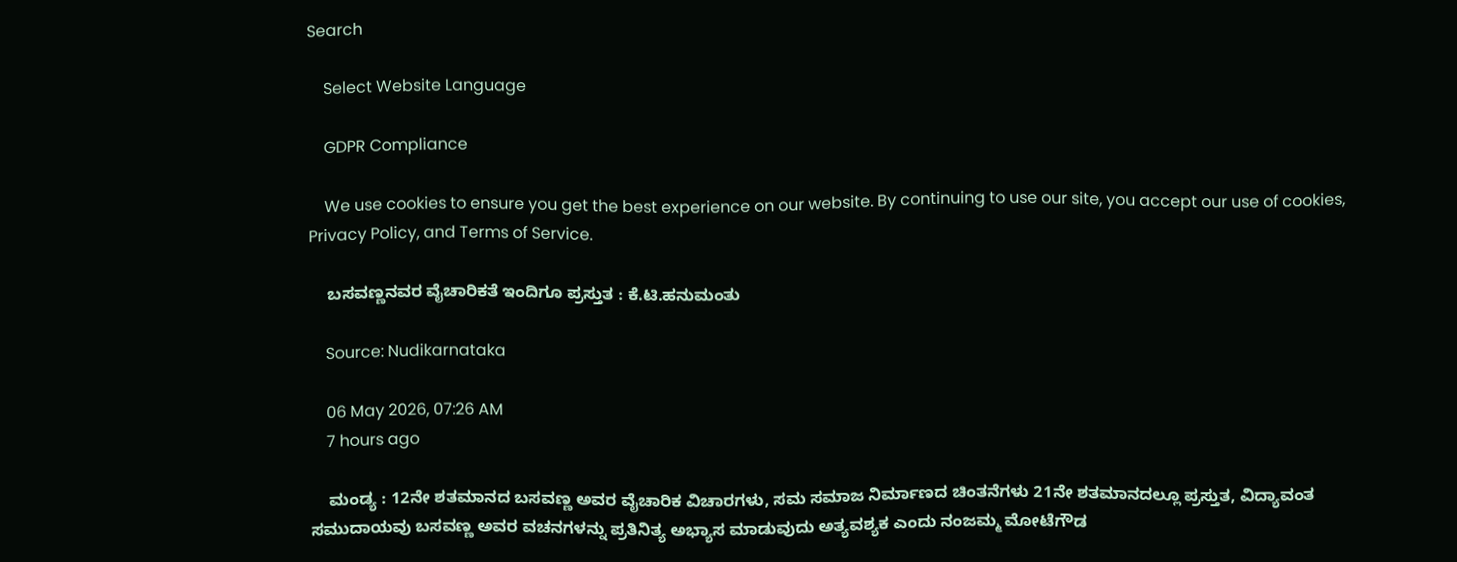Search

    Select Website Language

    GDPR Compliance

    We use cookies to ensure you get the best experience on our website. By continuing to use our site, you accept our use of cookies, Privacy Policy, and Terms of Service.

    ಬಸವಣ್ಣನವರ ವೈಚಾರಿಕತೆ ಇಂದಿಗೂ ಪ್ರಸ್ತುತ : ಕೆ.ಟಿ.ಹನುಮಂತು

    Source: Nudikarnataka

    06 May 2026, 07:26 AM
    7 hours ago

    ಮಂಡ್ಯ : 12ನೇ ಶತಮಾನದ ಬಸವಣ್ಣ ಅವರ ವೈಚಾರಿಕ ವಿಚಾರಗಳು, ಸಮ ಸಮಾಜ ನಿರ್ಮಾಣದ ಚಿಂತನೆಗಳು 21ನೇ ಶತಮಾನದಲ್ಲೂ ಪ್ರಸ್ತುತ, ವಿದ್ಯಾವಂತ ಸಮುದಾಯವು ಬಸವಣ್ಣ ಅವರ ವಚನಗಳನ್ನು ಪ್ರತಿನಿತ್ಯ ಅಭ್ಯಾಸ ಮಾಡುವುದು ಅತ್ಯವಶ್ಯಕ ಎಂದು ನಂಜಮ್ಮ ಮೋಟೆಗೌಡ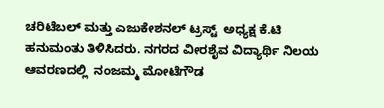ಚರಿಟೆಬಲ್ ಮತ್ತು ಎಜುಕೇಶನಲ್ ಟ್ರಸ್ಟ್  ಅಧ್ಯಕ್ಷ ಕೆ.ಟಿ ಹನುಮಂತು ತಿಳಿಸಿದರು. ನಗರದ ವೀರಶೈವ ವಿದ್ಯಾರ್ಥಿ ನಿಲಯ ಆವರಣದಲ್ಲಿ  ನಂಜಮ್ಮ ಮೋಟೆಗೌಡ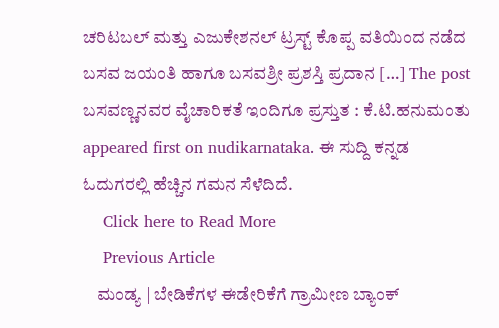ಚರಿಟಬಲ್ ಮತ್ತು ಎಜುಕೇಶನಲ್ ಟ್ರಸ್ಟ್ ಕೊಪ್ಪ ವತಿಯಿಂದ ನಡೆದ ಬಸವ ಜಯಂತಿ ಹಾಗೂ ಬಸವಶ್ರೀ ಪ್ರಶಸ್ತಿ ಪ್ರದಾನ […] The post ಬಸವಣ್ಣನವರ ವೈಚಾರಿಕತೆ ಇಂದಿಗೂ ಪ್ರಸ್ತುತ : ಕೆ.ಟಿ.ಹನುಮಂತು appeared first on nudikarnataka. ಈ ಸುದ್ದಿ ಕನ್ನಡ ಓದುಗರಲ್ಲಿ ಹೆಚ್ಚಿನ ಗಮನ ಸೆಳೆದಿದೆ.
    Click here to Read More
    Previous Article
    ಮಂಡ್ಯ | ಬೇಡಿಕೆಗಳ ಈಡೇರಿಕೆಗೆ ಗ್ರಾಮೀಣ ಬ್ಯಾಂಕ್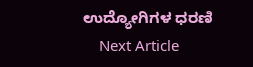ಉದ್ಯೋಗಿಗಳ ಧರಣಿ
    Next Article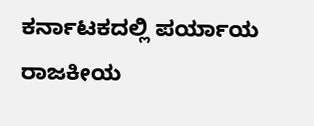ಕರ್ನಾಟಕದಲ್ಲಿ ಪರ್ಯಾಯ ರಾಜಕೀಯ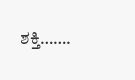ಶಕ್ತಿ…….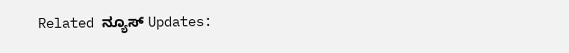Related ನ್ಯೂಸ್ Updates: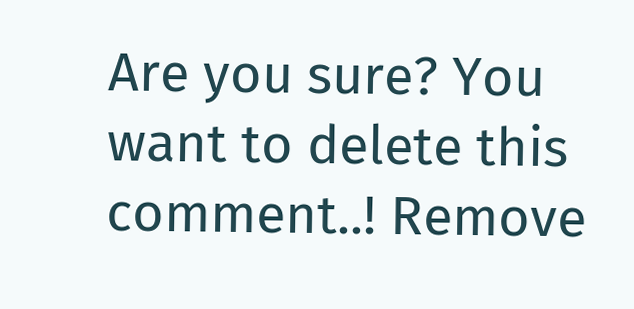Are you sure? You want to delete this comment..! Remove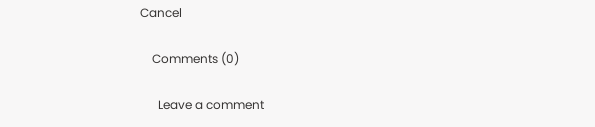Cancel

    Comments (0)

      Leave a comment